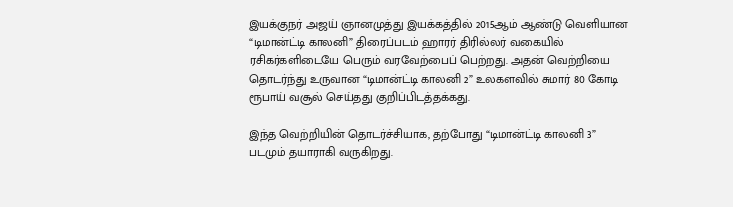இயக்குநர் அஜய் ஞானமுத்து இயக்கத்தில் 2015ஆம் ஆண்டு வெளியான “டிமான்ட்டி காலனி” திரைப்படம் ஹாரர் திரில்லர் வகையில் ரசிகர்களிடையே பெரும் வரவேற்பைப் பெற்றது. அதன் வெற்றியை தொடர்ந்து உருவான “டிமான்ட்டி காலனி 2” உலகளவில் சுமார் 80 கோடி ரூபாய் வசூல் செய்தது குறிப்பிடத்தக்கது.

இந்த வெற்றியின் தொடர்ச்சியாக, தற்போது “டிமான்ட்டி காலனி 3” படமும் தயாராகி வருகிறது.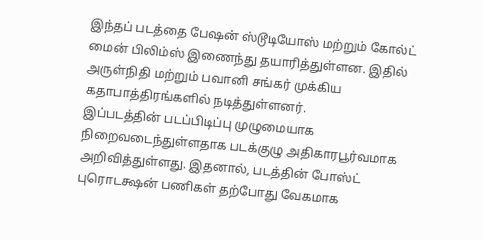இந்தப் படத்தை பேஷன் ஸ்டூடியோஸ் மற்றும் கோல்ட் மைன் பிலிம்ஸ் இணைந்து தயாரித்துள்ளன. இதில் அருள்நிதி மற்றும் பவானி சங்கர் முக்கிய கதாபாத்திரங்களில் நடித்துள்ளனர்.
இப்படத்தின் படப்பிடிப்பு முழுமையாக நிறைவடைந்துள்ளதாக படக்குழு அதிகாரபூர்வமாக அறிவித்துள்ளது. இதனால், படத்தின் போஸ்ட் புரொடக்ஷன் பணிகள் தற்போது வேகமாக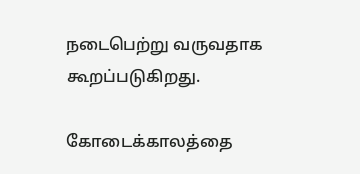நடைபெற்று வருவதாக கூறப்படுகிறது.

கோடைக்காலத்தை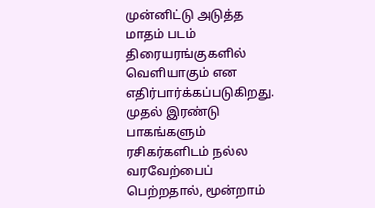முன்னிட்டு அடுத்த மாதம் படம் திரையரங்குகளில் வெளியாகும் என எதிர்பார்க்கப்படுகிறது. முதல் இரண்டு பாகங்களும் ரசிகர்களிடம் நல்ல வரவேற்பைப் பெற்றதால், மூன்றாம்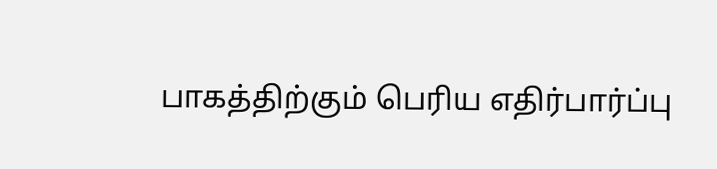பாகத்திற்கும் பெரிய எதிர்பார்ப்பு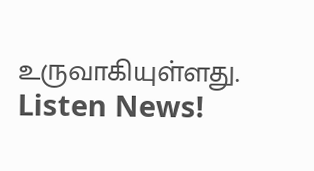உருவாகியுள்ளது.
Listen News!